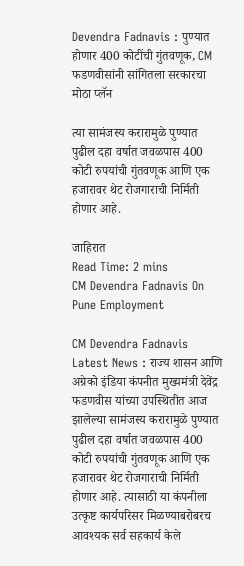Devendra Fadnavis : पुण्यात होणार 400 कोटींची गुंतवणूक, CM फडणवीसांनी सांगितला सरकारचा मोठा प्लॅन

त्या सामंजस्य करारामुळे पुण्यात पुढील दहा वर्षात जवळपास 400 कोटी रुपयांची गुंतवणूक आणि एक हजारावर थेट रोजगाराची निर्मिती होणार आहे.

जाहिरात
Read Time: 2 mins
CM Devendra Fadnavis On Pune Employment

CM Devendra Fadnavis Latest News : राज्य शासन आणि अग्रेको इंडिया कंपनीत मुख्यमंत्री देवेंद्र फडणवीस यांच्या उपस्थितीत आज झालेल्या सामंजस्य करारामुळे पुण्यात पुढील दहा वर्षात जवळपास 400 कोटी रुपयांची गुंतवणूक आणि एक हजारावर थेट रोजगाराची निर्मिती होणार आहे. त्यासाठी या कंपनीला उत्कृष्ट कार्यपरिसर मिळण्याबरोबरच आवश्यक सर्व सहकार्य केले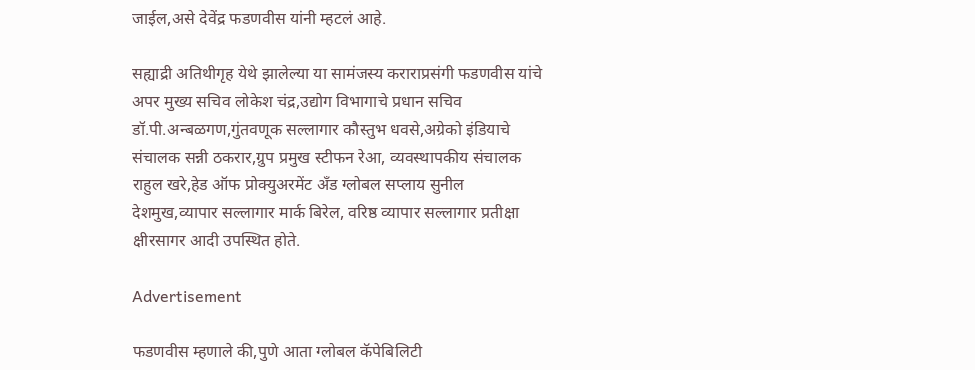जाईल,असे देवेंद्र फडणवीस यांनी म्हटलं आहे.

सह्याद्री अतिथीगृह येथे झालेल्या या सामंजस्य कराराप्रसंगी फडणवीस यांचे अपर मुख्य सचिव लोकेश चंद्र,उद्योग विभागाचे प्रधान सचिव डॉ.पी.अन्बळगण,गुंतवणूक सल्लागार कौस्तुभ धवसे,अग्रेको इंडियाचे संचालक सन्नी ठकरार,ग्रुप प्रमुख स्टीफन रेआ, व्यवस्थापकीय संचालक राहुल खरे,हेड ऑफ प्रोक्युअरमेंट अँड ग्लोबल सप्लाय सुनील देशमुख,व्यापार सल्लागार मार्क बिरेल, वरिष्ठ व्यापार सल्लागार प्रतीक्षा क्षीरसागर आदी उपस्थित होते.

Advertisement

फडणवीस म्हणाले की,पुणे आता ग्लोबल कॅपेबिलिटी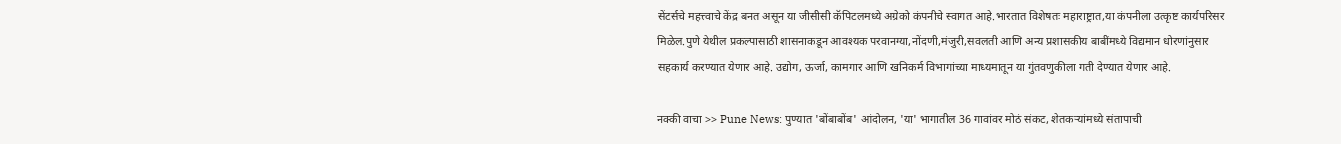सेंटर्सचे महत्त्वाचे केंद्र बनत असून या जीसीसी कॅपिटलमध्ये अग्रेको कंपनीचे स्वागत आहे.भारतात विशेषतः महाराष्ट्रात,या कंपनीला उत्कृष्ट कार्यपरिसर मिळेल.पुणे येथील प्रकल्पासाठी शासनाकडून आवश्यक परवानग्या,नोंदणी,मंजुरी,सवलती आणि अन्य प्रशासकीय बाबींमध्ये विद्यमान धोरणांनुसार सहकार्य करण्यात येणार आहे. उद्योग, ऊर्जा, कामगार आणि खनिकर्म विभागांच्या माध्यमातून या गुंतवणुकीला गती देण्यात येणार आहे.

नक्की वाचा >> Pune News: पुण्यात 'बोंबाबोंब' आंदोलन, 'या' भागातील 36 गावांवर मोठं संकट, शेतकऱ्यांमध्ये संतापाची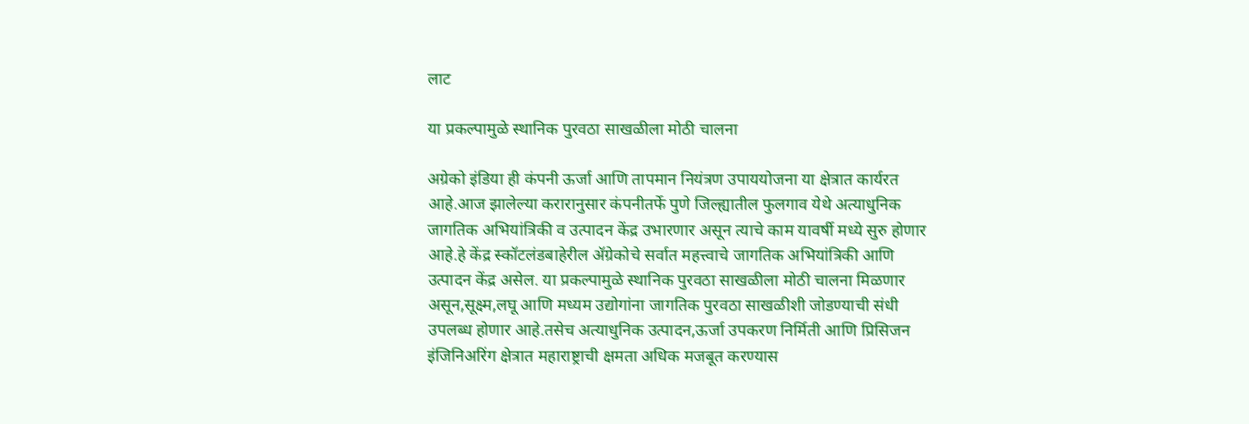लाट

या प्रकल्पामुळे स्थानिक पुरवठा साखळीला मोठी चालना

अग्रेको इंडिया ही कंपनी ऊर्जा आणि तापमान नियंत्रण उपाययोजना या क्षेत्रात कार्यरत आहे.आज झालेल्या करारानुसार कंपनीतर्फे पुणे जिल्ह्यातील फुलगाव येथे अत्याधुनिक जागतिक अभियांत्रिकी व उत्पादन केंद्र उभारणार असून त्याचे काम यावर्षी मध्ये सुरु होणार आहे.हे केंद्र स्कॉटलंडबाहेरील ॲग्रेकोचे सर्वात महत्त्वाचे जागतिक अभियांत्रिकी आणि उत्पादन केंद्र असेल. या प्रकल्पामुळे स्थानिक पुरवठा साखळीला मोठी चालना मिळणार असून,सूक्ष्म,लघू आणि मध्यम उद्योगांना जागतिक पुरवठा साखळीशी जोडण्याची संधी उपलब्ध होणार आहे.तसेच अत्याधुनिक उत्पादन,ऊर्जा उपकरण निर्मिती आणि प्रिसिजन इंजिनिअरिंग क्षेत्रात महाराष्ट्राची क्षमता अधिक मजबूत करण्यास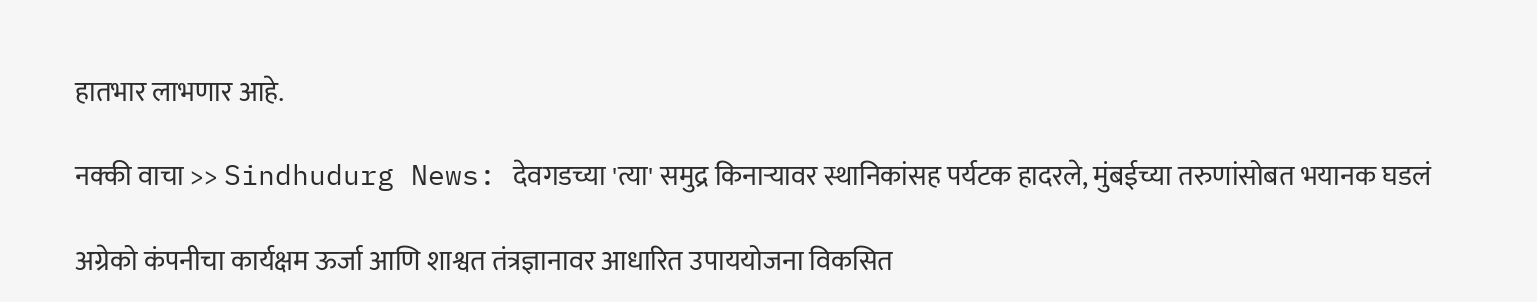हातभार लाभणार आहे.

नक्की वाचा >> Sindhudurg News: देवगडच्या 'त्या' समुद्र किनाऱ्यावर स्थानिकांसह पर्यटक हादरले, मुंबईच्या तरुणांसोबत भयानक घडलं

अग्रेको कंपनीचा कार्यक्षम ऊर्जा आणि शाश्वत तंत्रज्ञानावर आधारित उपाययोजना विकसित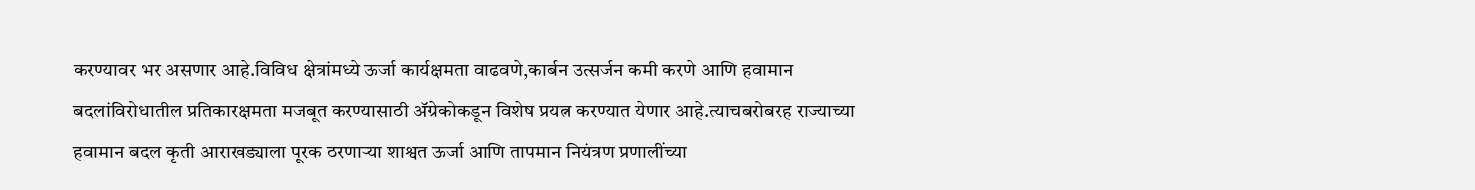करण्यावर भर असणार आहे.विविध क्षेत्रांमध्ये ऊर्जा कार्यक्षमता वाढवणे,कार्बन उत्सर्जन कमी करणे आणि हवामान बदलांविरोधातील प्रतिकारक्षमता मजबूत करण्यासाठी ॲग्रेकोकडून विशेष प्रयत्न करण्यात येणार आहे.त्याचबरोबरह राज्याच्या हवामान बदल कृती आराखड्याला पूरक ठरणाऱ्या शाश्वत ऊर्जा आणि तापमान नियंत्रण प्रणालींच्या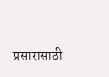प्रसारासाठी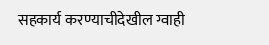सहकार्य करण्याचीदेखील ग्वाही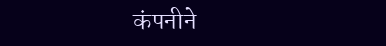कंपनीने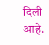दिली आहे.